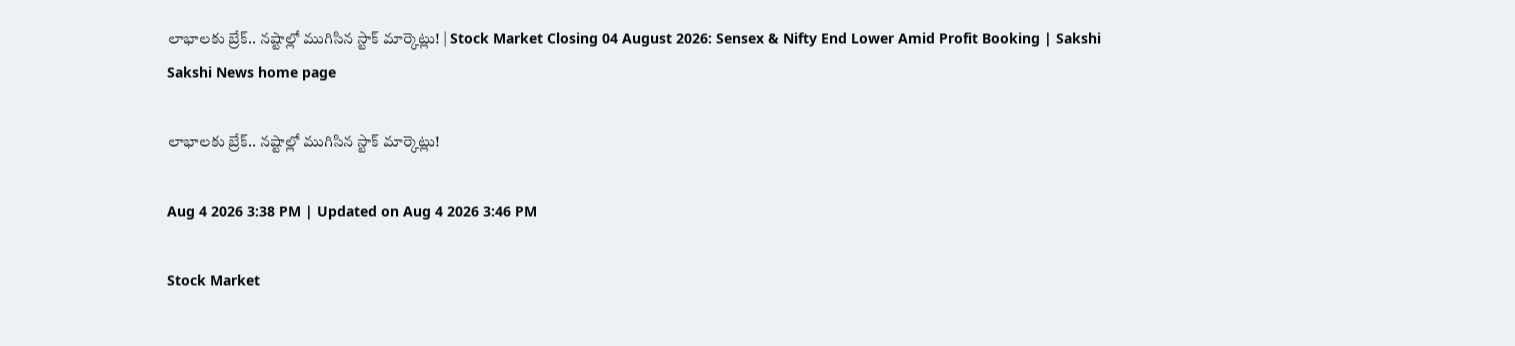లాభాలకు బ్రేక్.. నష్టాల్లో ముగిసిన స్టాక్ మార్కెట్లు! | Stock Market Closing 04 August 2026: Sensex & Nifty End Lower Amid Profit Booking | Sakshi
Sakshi News home page

లాభాలకు బ్రేక్.. నష్టాల్లో ముగిసిన స్టాక్ మార్కెట్లు!

Aug 4 2026 3:38 PM | Updated on Aug 4 2026 3:46 PM

Stock Market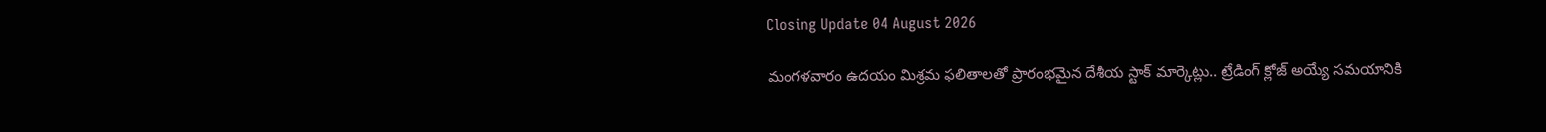Closing Update 04 August 2026

మంగళవారం ఉదయం మిశ్రమ ఫలితాలతో ప్రారంభమైన దేశీయ స్టాక్ మార్కెట్లు.. ట్రేడింగ్ క్లోజ్ అయ్యే సమయానికి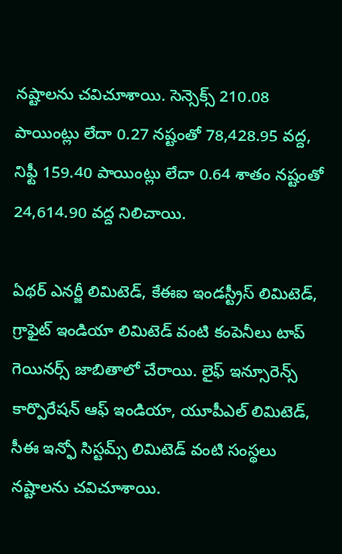నష్టాలను చవిచూశాయి. సెన్సెక్స్ 210.08 పాయింట్లు లేదా 0.27 నష్టంతో 78,428.95 వద్ద, నిఫ్టీ 159.40 పాయింట్లు లేదా 0.64 శాతం నష్టంతో 24,614.90 వద్ద నిలిచాయి.

ఏథర్ ఎనర్జీ లిమిటెడ్, కేఈఐ ఇండస్ట్రీస్ లిమిటెడ్, గ్రాఫైట్ ఇండియా లిమిటెడ్ వంటి కంపెనీలు టాప్ గెయినర్స్ జాబితాలో చేరాయి. లైఫ్ ఇన్సూరెన్స్ కార్పొరేషన్ ఆఫ్ ఇండియా, యూపీఎల్ లిమిటెడ్, సీఈ ఇన్ఫో సిస్టమ్స్ లిమిటెడ్ వంటి సంస్థలు నష్టాలను చవిచూశాయి.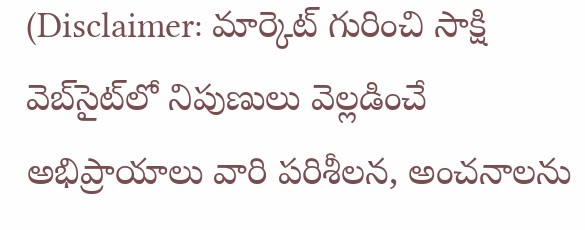(Disclaimer: మార్కెట్ గురించి సాక్షి వెబ్‌సైట్‌లో నిపుణులు వెల్లడించే అభిప్రాయాలు వారి పరిశీలన, అంచనాలను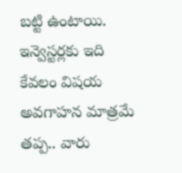బట్టి ఉంటాయి. ఇన్వెస్టర్లకు ఇది కేవలం విషయ అవగాహన మాత్రమే తప్ప.. వారు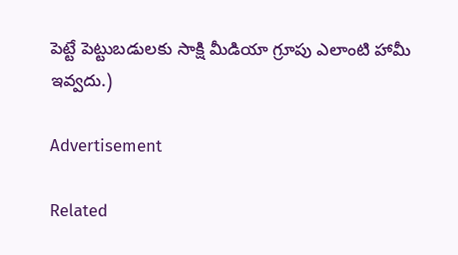పెట్టే పెట్టుబడులకు సాక్షి మీడియా గ్రూపు ఎలాంటి హామీ ఇవ్వదు.)

Advertisement

Related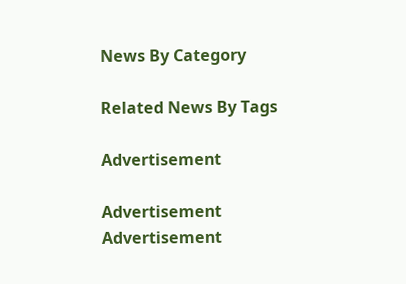News By Category

Related News By Tags

Advertisement

Advertisement
Advertisement